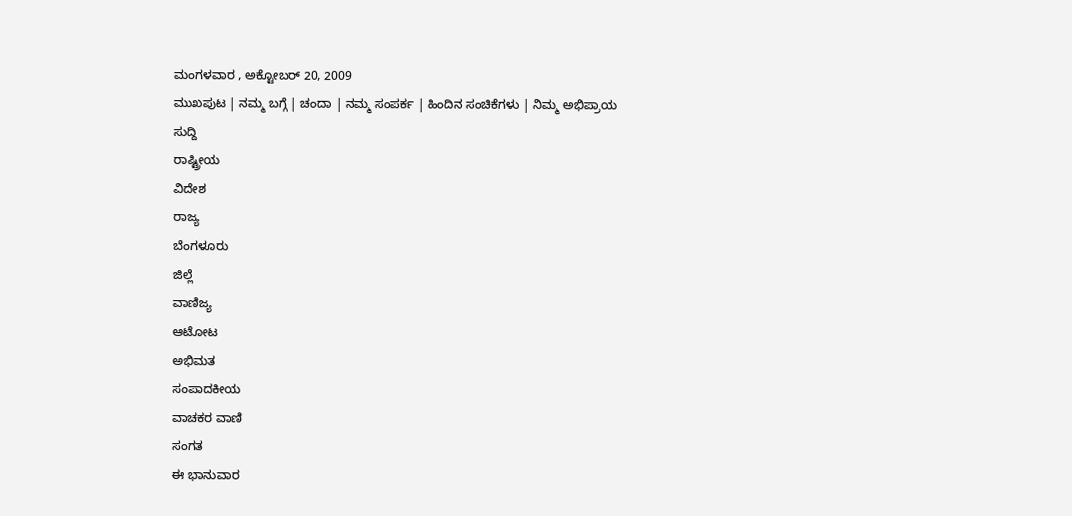ಮಂಗಳವಾರ , ಅಕ್ಟೋಬರ್ 20, 2009
ಮುಖಪುಟ | ನಮ್ಮ ಬಗ್ಗೆ | ಚಂದಾ | ನಮ್ಮ ಸಂಪರ್ಕ | ಹಿಂದಿನ ಸಂಚಿಕೆಗಳು | ನಿಮ್ಮ ಅಭಿಪ್ರಾಯ
ಸುದ್ದಿ
ರಾಷ್ಟ್ರೀಯ
ವಿದೇಶ
ರಾಜ್ಯ
ಬೆಂಗಳೂರು
ಜಿಲ್ಲೆ
ವಾಣಿಜ್ಯ
ಆಟೋಟ
ಅಭಿಮತ
ಸಂಪಾದಕೀಯ
ವಾಚಕರ ವಾಣಿ
ಸಂಗತ
ಈ ಭಾನುವಾರ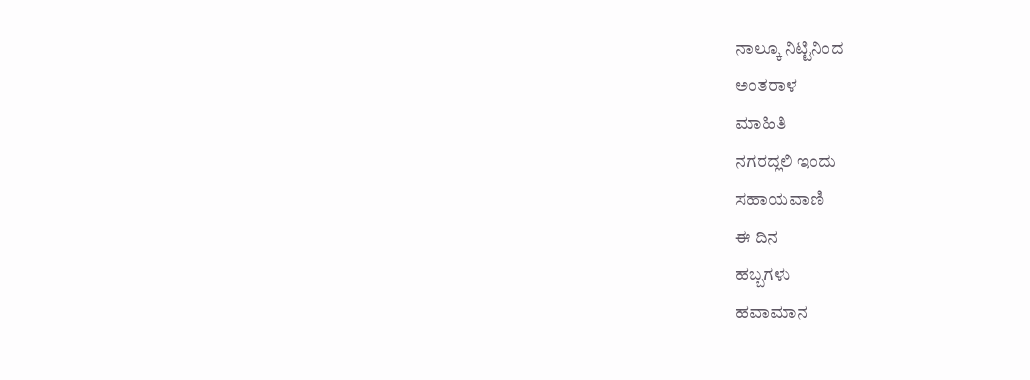ನಾಲ್ಕೂ ನಿಟ್ಟಿನಿಂದ
ಅಂತರಾಳ
ಮಾಹಿತಿ
ನಗರದ್ಲಲಿ ಇಂದು
ಸಹಾಯವಾಣಿ
ಈ ದಿನ
ಹಬ್ಬಗಳು
ಹವಾಮಾನ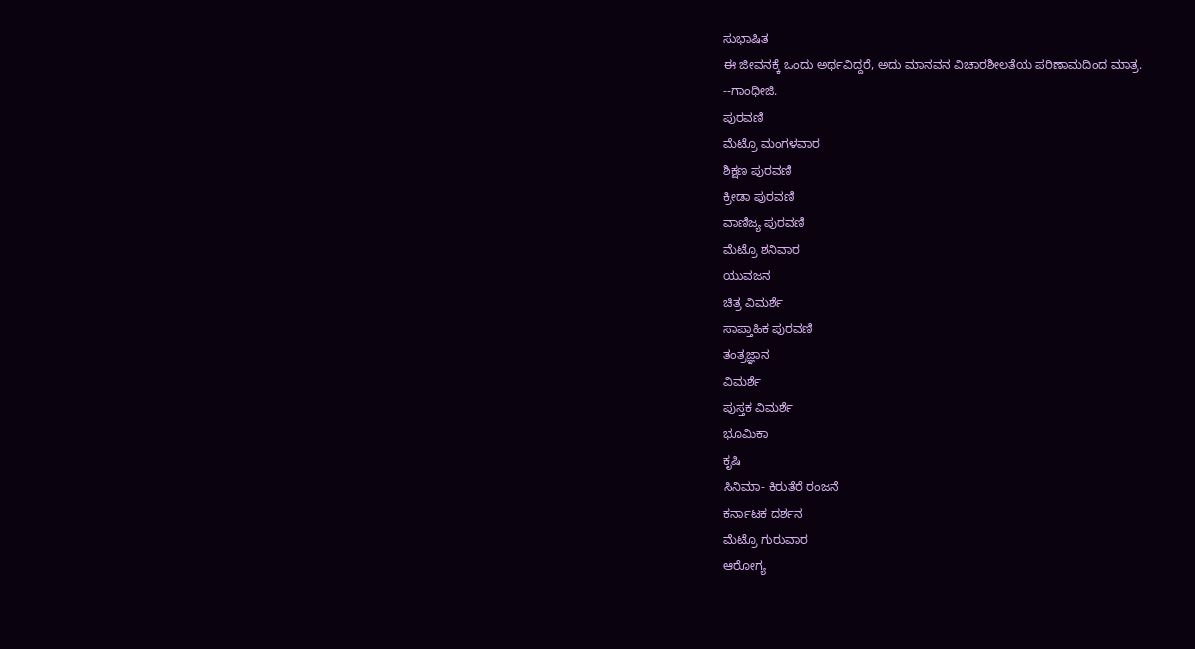ಸುಭಾಷಿತ
ಈ ಜೀವನಕ್ಕೆ ಒಂದು ಅರ್ಥವಿದ್ದರೆ, ಅದು ಮಾನವನ ವಿಚಾರಶೀಲತೆಯ ಪರಿಣಾಮದಿಂದ ಮಾತ್ರ.
--ಗಾಂಧೀಜಿ.
ಪುರವಣಿ
ಮೆಟ್ರೊ ಮಂಗಳವಾರ
ಶಿಕ್ಷಣ ಪುರವಣಿ
ಕ್ರೀಡಾ ಪುರವಣಿ
ವಾಣಿಜ್ಯ ಪುರವಣಿ
ಮೆಟ್ರೊ ಶನಿವಾರ
ಯುವಜನ
ಚಿತ್ರ ವಿಮರ್ಶೆ
ಸಾಪ್ತಾಹಿಕ ಪುರವಣಿ
ತಂತ್ರಜ್ಞಾನ
ವಿಮರ್ಶೆ
ಪುಸ್ತಕ ವಿಮರ್ಶೆ
ಭೂಮಿಕಾ
ಕೃಷಿ
ಸಿನಿಮಾ- ಕಿರುತೆರೆ ರಂಜನೆ
ಕರ್ನಾಟಕ ದರ್ಶನ
ಮೆಟ್ರೊ ಗುರುವಾರ
ಆರೋಗ್ಯ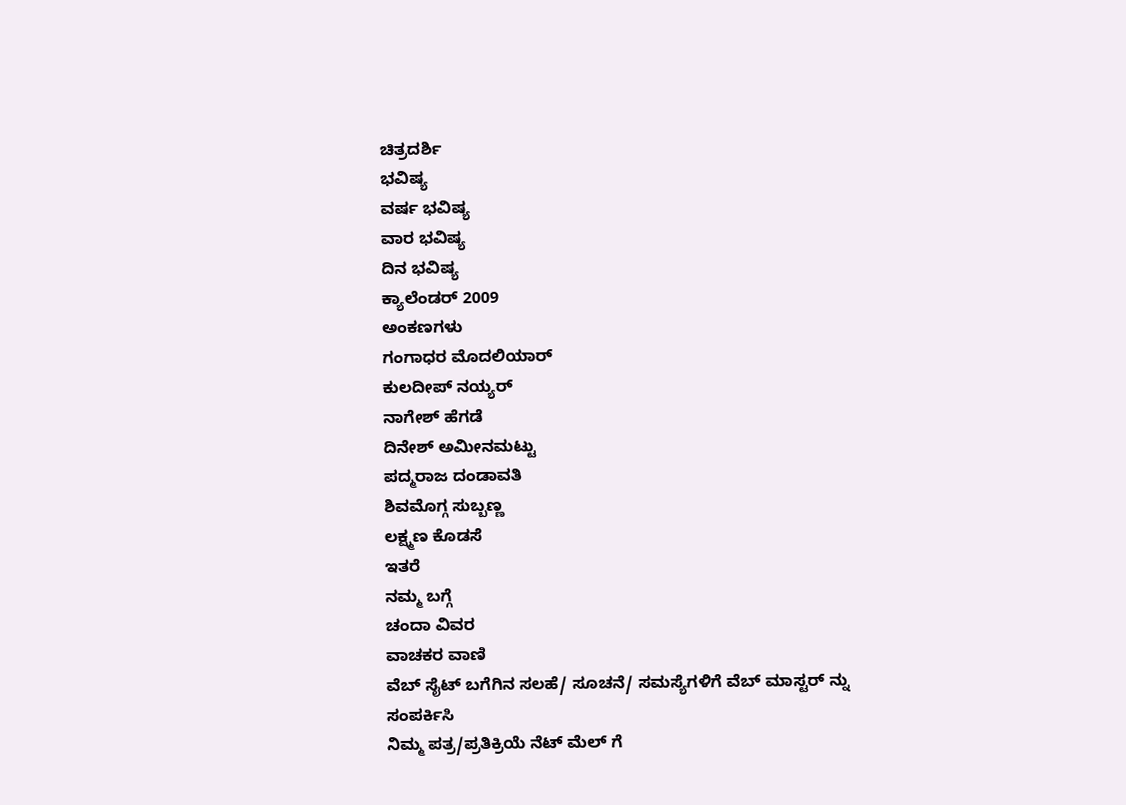ಚಿತ್ರದರ್ಶಿ
ಭವಿಷ್ಯ
ವರ್ಷ ಭವಿಷ್ಯ
ವಾರ ಭವಿಷ್ಯ
ದಿನ ಭವಿಷ್ಯ
ಕ್ಯಾಲೆಂಡರ್ 2009
ಅಂಕಣಗಳು
ಗಂಗಾಧರ ಮೊದಲಿಯಾರ್
ಕುಲದೀಪ್‌ ನಯ್ಯರ್
ನಾಗೇಶ್‌ ಹೆಗಡೆ
ದಿನೇಶ್‌ ಅಮೀನಮಟ್ಟು
ಪದ್ಮರಾಜ ದಂಡಾವತಿ
ಶಿವಮೊಗ್ಗ ಸುಬ್ಬಣ್ಣ
ಲಕ್ಷ್ಮಣ ಕೊಡಸೆ
ಇತರೆ
ನಮ್ಮ ಬಗ್ಗೆ
ಚಂದಾ ವಿವರ
ವಾಚಕರ ವಾಣಿ
ವೆಬ್ ಸೈಟ್ ಬಗೆಗಿನ ಸಲಹೆ/ ಸೂಚನೆ/ ಸಮಸ್ಯೆಗಳಿಗೆ ವೆಬ್ ಮಾಸ್ಟರ್ ನ್ನು
ಸಂಪರ್ಕಿಸಿ
ನಿಮ್ಮ ಪತ್ರ/ಪ್ರತಿಕ್ರಿಯೆ ನೆಟ್ ಮೆಲ್ ಗೆ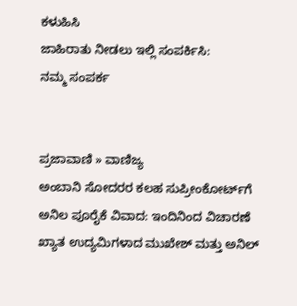ಕಳುಹಿಸಿ
ಜಾಹಿರಾತು ನೀಡಲು ಇಲ್ಲಿ ಸಂಪರ್ಕಿಸಿ:
ನಮ್ಮ ಸಂಪರ್ಕ


ಪ್ರಜಾವಾಣಿ » ವಾಣಿಜ್ಯ
ಅಂಬಾನಿ ಸೋದರರ ಕಲಹ ಸುಪ್ರೀಂಕೋರ್ಟ್‌ಗೆ
ಅನಿಲ ಪೂರೈಕೆ ವಿವಾದ: ಇಂದಿನಿಂದ ವಿಚಾರಣೆ
ಖ್ಯಾತ ಉದ್ಯಮಿಗಳಾದ ಮುಖೇಶ್ ಮತ್ತು ಅನಿಲ್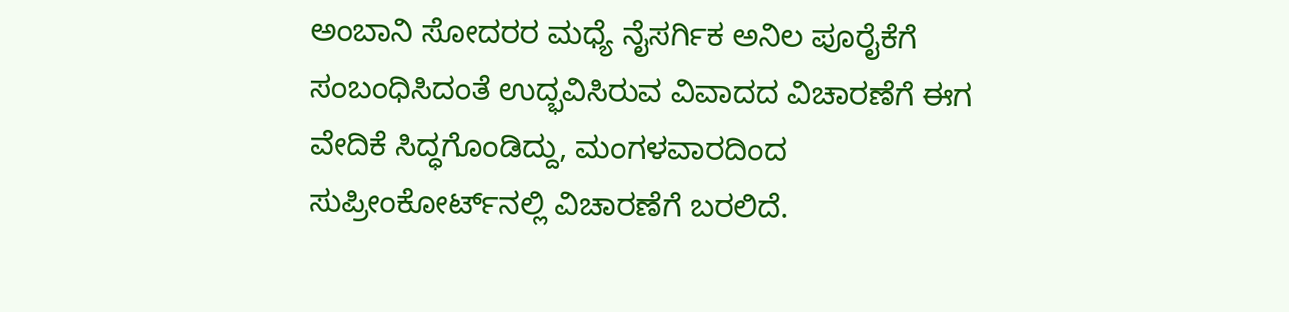ಅಂಬಾನಿ ಸೋದರರ ಮಧ್ಯೆ ನೈಸರ್ಗಿಕ ಅನಿಲ ಪೂರೈಕೆಗೆ ಸಂಬಂಧಿಸಿದಂತೆ ಉದ್ಭವಿಸಿರುವ ವಿವಾದದ ವಿಚಾರಣೆಗೆ ಈಗ ವೇದಿಕೆ ಸಿದ್ಧಗೊಂಡಿದ್ದು, ಮಂಗಳವಾರದಿಂದ ಸುಪ್ರೀಂಕೋರ್ಟ್‌ನಲ್ಲಿ ವಿಚಾರಣೆಗೆ ಬರಲಿದೆ.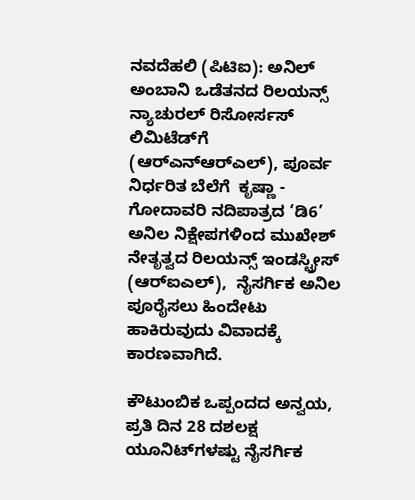ನವದೆಹಲಿ (ಪಿಟಿಐ): ಅನಿಲ್ ಅಂಬಾನಿ ಒಡೆತನದ ರಿಲಯನ್ಸ್ ನ್ಯಾಚುರಲ್ ರಿಸೋರ್ಸಸ್ ಲಿಮಿಟೆಡ್‌ಗೆ (ಆರ್‌ಎನ್‌ಆರ್‌ಎಲ್), ಪೂರ್ವ ನಿರ್ಧರಿತ ಬೆಲೆಗೆ  ಕೃಷ್ಣಾ - ಗೋದಾವರಿ ನದಿಪಾತ್ರದ ‘ಡಿ6’ ಅನಿಲ ನಿಕ್ಷೇಪಗಳಿಂದ ಮುಖೇಶ್ ನೇತೃತ್ವದ ರಿಲಯನ್ಸ್ ಇಂಡಸ್ಟ್ರೀಸ್ (ಆರ್‌ಐಎಲ್),  ನೈಸರ್ಗಿಕ ಅನಿಲ ಪೂರೈಸಲು ಹಿಂದೇಟು ಹಾಕಿರುವುದು ವಿವಾದಕ್ಕೆ ಕಾರಣವಾಗಿದೆ.

ಕೌಟುಂಬಿಕ ಒಪ್ಪಂದದ ಅನ್ವಯ, ಪ್ರತಿ ದಿನ 28 ದಶಲಕ್ಷ ಯೂನಿಟ್‌ಗಳಷ್ಟು ನೈಸರ್ಗಿಕ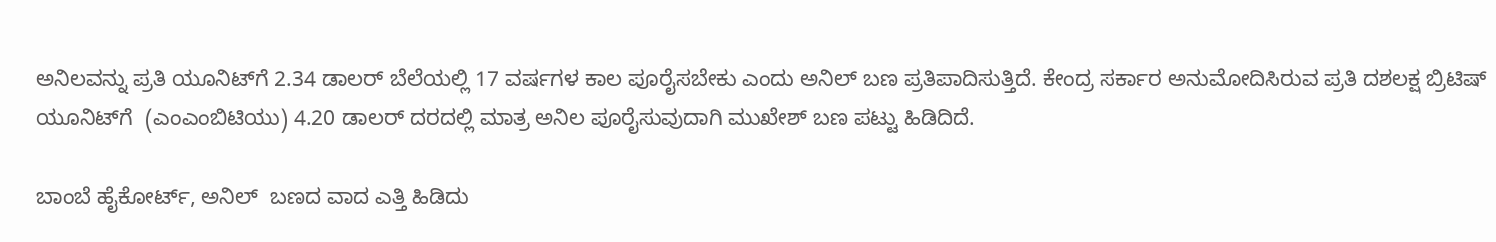ಅನಿಲವನ್ನು ಪ್ರತಿ ಯೂನಿಟ್‌ಗೆ 2.34 ಡಾಲರ್ ಬೆಲೆಯಲ್ಲಿ 17 ವರ್ಷಗಳ ಕಾಲ ಪೂರೈಸಬೇಕು ಎಂದು ಅನಿಲ್ ಬಣ ಪ್ರತಿಪಾದಿಸುತ್ತಿದೆ. ಕೇಂದ್ರ ಸರ್ಕಾರ ಅನುಮೋದಿಸಿರುವ ಪ್ರತಿ ದಶಲಕ್ಷ ಬ್ರಿಟಿಷ್ ಯೂನಿಟ್‌ಗೆ  (ಎಂಎಂಬಿಟಿಯು) 4.20 ಡಾಲರ್ ದರದಲ್ಲಿ ಮಾತ್ರ ಅನಿಲ ಪೂರೈಸುವುದಾಗಿ ಮುಖೇಶ್ ಬಣ ಪಟ್ಟು ಹಿಡಿದಿದೆ.

ಬಾಂಬೆ ಹೈಕೋರ್ಟ್, ಅನಿಲ್  ಬಣದ ವಾದ ಎತ್ತಿ ಹಿಡಿದು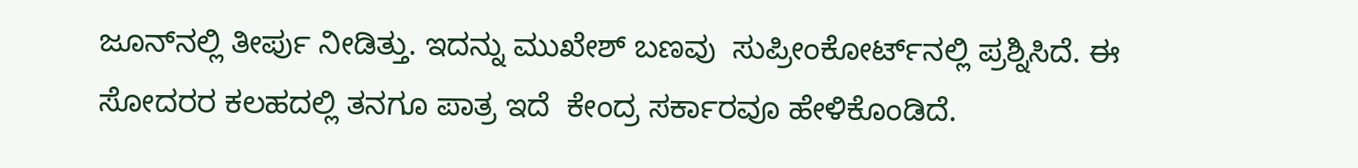ಜೂನ್‌ನಲ್ಲಿ ತೀರ್ಪು ನೀಡಿತ್ತು. ಇದನ್ನು ಮುಖೇಶ್ ಬಣವು  ಸುಪ್ರೀಂಕೋರ್ಟ್‌ನಲ್ಲಿ ಪ್ರಶ್ನಿಸಿದೆ. ಈ ಸೋದರರ ಕಲಹದಲ್ಲಿ ತನಗೂ ಪಾತ್ರ ಇದೆ  ಕೇಂದ್ರ ಸರ್ಕಾರವೂ ಹೇಳಿಕೊಂಡಿದೆ.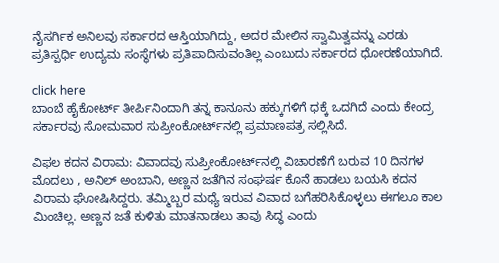ನೈಸರ್ಗಿಕ ಅನಿಲವು ಸರ್ಕಾರದ ಆಸ್ತಿಯಾಗಿದ್ದು, ಅದರ ಮೇಲಿನ ಸ್ವಾಮಿತ್ವವನ್ನು ಎರಡು ಪ್ರತಿಸ್ಪರ್ಧಿ ಉದ್ಯಮ ಸಂಸ್ಥೆಗಳು ಪ್ರತಿಪಾದಿಸುವಂತಿಲ್ಲ ಎಂಬುದು ಸರ್ಕಾರದ ಧೋರಣೆಯಾಗಿದೆ.

click here
ಬಾಂಬೆ ಹೈಕೋರ್ಟ್ ತೀರ್ಪಿನಿಂದಾಗಿ ತನ್ನ ಕಾನೂನು ಹಕ್ಕುಗಳಿಗೆ ಧಕ್ಕೆ ಒದಗಿದೆ ಎಂದು ಕೇಂದ್ರ ಸರ್ಕಾರವು ಸೋಮವಾರ ಸುಪ್ರೀಂಕೋರ್ಟ್‌ನಲ್ಲಿ ಪ್ರಮಾಣಪತ್ರ ಸಲ್ಲಿಸಿದೆ.

ವಿಫಲ ಕದನ ವಿರಾಮ: ವಿವಾದವು ಸುಪ್ರೀಂಕೋರ್ಟ್‌ನಲ್ಲಿ ವಿಚಾರಣೆಗೆ ಬರುವ 10 ದಿನಗಳ ಮೊದಲು , ಅನಿಲ್ ಅಂಬಾನಿ, ಅಣ್ಣನ ಜತೆಗಿನ ಸಂಘರ್ಷ ಕೊನೆ ಹಾಡಲು ಬಯಸಿ ಕದನ ವಿರಾಮ ಘೋಷಿಸಿದ್ದರು. ತಮ್ಮಿಬ್ಬರ ಮಧ್ಯೆ ಇರುವ ವಿವಾದ ಬಗೆಹರಿಸಿಕೊಳ್ಳಲು ಈಗಲೂ ಕಾಲ ಮಿಂಚಿಲ್ಲ. ಅಣ್ಣನ ಜತೆ ಕುಳಿತು ಮಾತನಾಡಲು ತಾವು ಸಿದ್ಧ ಎಂದು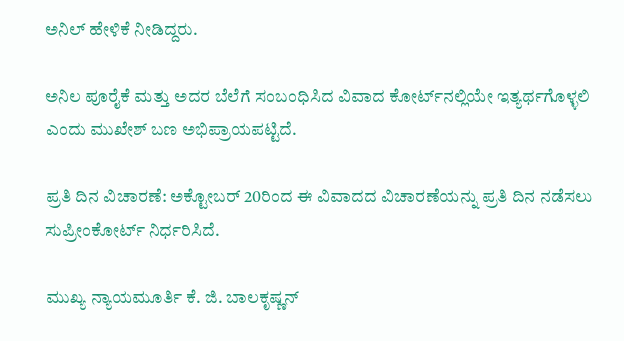ಅನಿಲ್ ಹೇಳಿಕೆ ನೀಡಿದ್ದರು.

ಅನಿಲ ಪೂರೈಕೆ ಮತ್ತು ಅದರ ಬೆಲೆಗೆ ಸಂಬಂಧಿಸಿದ ವಿವಾದ ಕೋರ್ಟ್‌ನಲ್ಲಿಯೇ ಇತ್ಯರ್ಥಗೊಳ್ಳಲಿ ಎಂದು ಮುಖೇಶ್ ಬಣ ಅಭಿಪ್ರಾಯಪಟ್ಟಿದೆ.

ಪ್ರತಿ ದಿನ ವಿಚಾರಣೆ: ಅಕ್ಟೋಬರ್ 20ರಿಂದ ಈ ವಿವಾದದ ವಿಚಾರಣೆಯನ್ನು ಪ್ರತಿ ದಿನ ನಡೆಸಲು ಸುಪ್ರೀಂಕೋರ್ಟ್ ನಿರ್ಧರಿಸಿದೆ.

ಮುಖ್ಯ ನ್ಯಾಯಮೂರ್ತಿ ಕೆ. ಜಿ. ಬಾಲಕೃಷ್ಣನ್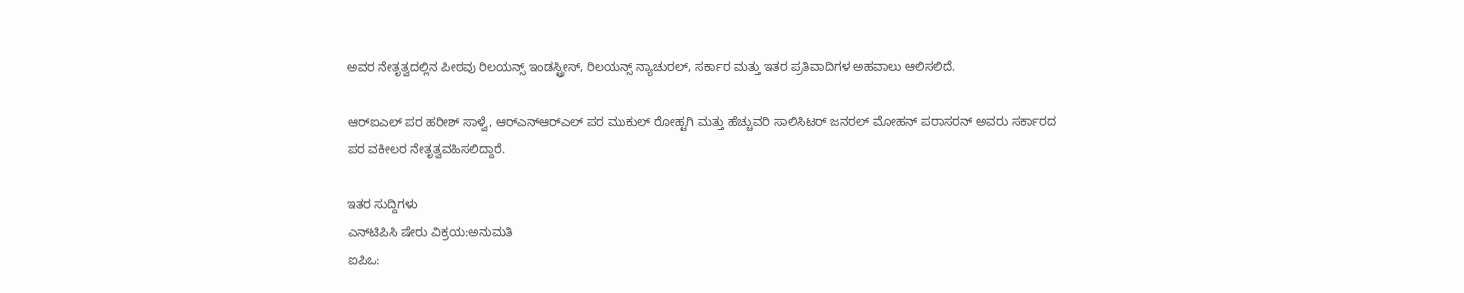ಅವರ ನೇತೃತ್ವದಲ್ಲಿನ ಪೀಠವು ರಿಲಯನ್ಸ್ ಇಂಡಸ್ಟ್ರೀಸ್, ರಿಲಯನ್ಸ್ ನ್ಯಾಚುರಲ್, ಸರ್ಕಾರ ಮತ್ತು ಇತರ ಪ್ರತಿವಾದಿಗಳ ಅಹವಾಲು ಆಲಿಸಲಿದೆ.

ಆರ್‌ಐಎಲ್ ಪರ ಹರೀಶ್ ಸಾಳ್ವೆ, ಆರ್‌ಎನ್‌ಆರ್‌ಎಲ್ ಪರ ಮುಕುಲ್ ರೋಹ್ಟಗಿ ಮತ್ತು ಹೆಚ್ಚುವರಿ ಸಾಲಿಸಿಟರ್ ಜನರಲ್ ಮೋಹನ್ ಪರಾಸರನ್ ಅವರು ಸರ್ಕಾರದ ಪರ ವಕೀಲರ ನೇತೃತ್ವವಹಿಸಲಿದ್ದಾರೆ.

ಇತರ ಸುದ್ದಿಗಳು
ಎನ್‌ಟಿಪಿಸಿ ಷೇರು ವಿಕ್ರಯ:ಅನುಮತಿ
ಐಪಿಒ: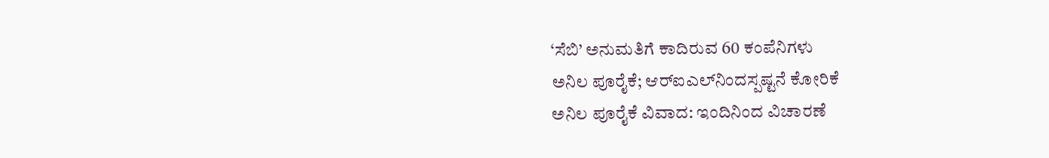‘ಸೆಬಿ’ ಅನುಮತಿಗೆ ಕಾದಿರುವ 60 ಕಂಪೆನಿಗಳು
ಅನಿಲ ಪೂರೈಕೆ; ಆರ್‌ಐಎಲ್‌ನಿಂದಸ್ಪಷ್ಟನೆ ಕೋರಿಕೆ
ಅನಿಲ ಪೂರೈಕೆ ವಿವಾದ: ಇಂದಿನಿಂದ ವಿಚಾರಣೆ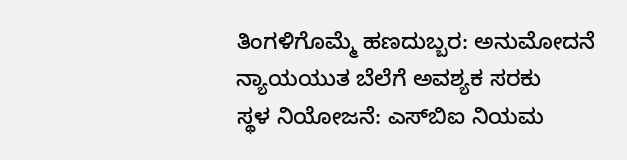ತಿಂಗಳಿಗೊಮ್ಮೆ ಹಣದುಬ್ಬರ: ಅನುಮೋದನೆ
ನ್ಯಾಯಯುತ ಬೆಲೆಗೆ ಅವಶ್ಯಕ ಸರಕು
ಸ್ಥಳ ನಿಯೋಜನೆ: ಎಸ್‌ಬಿಐ ನಿಯಮ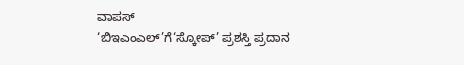ವಾಪಸ್
‘ಬಿಇಎಂಎಲ್’ಗೆ‘ಸ್ಕೋಪ್’ ಪ್ರಶಸ್ತಿ ಪ್ರದಾನ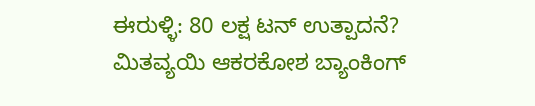ಈರುಳ್ಳಿ: 80 ಲಕ್ಷ ಟನ್ ಉತ್ಪಾದನೆ?
ಮಿತವ್ಯಯಿ ಆಕರಕೋಶ ಬ್ಯಾಂಕಿಂಗ್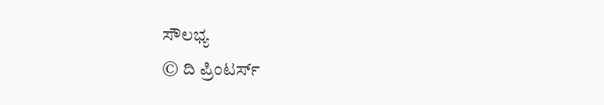ಸೌಲಭ್ಯ
© ದಿ ಪ್ರಿಂಟರ್ಸ್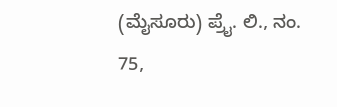(ಮೈಸೂರು) ಪ್ರೈ. ಲಿ., ನಂ. 75,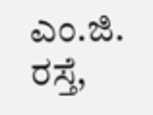ಎಂ.ಜಿ. ರಸ್ತೆ,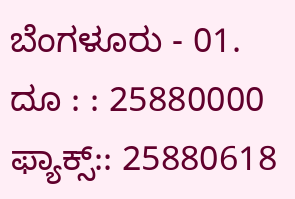ಬೆಂಗಳೂರು - 01. ದೂ : : 25880000  ಫ್ಯಾಕ್ಸ್:: 25880618